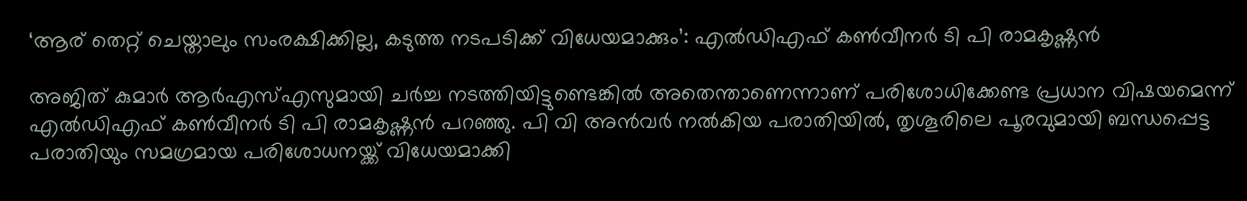‘ആര് തെറ്റ് ചെയ്താലും സംരക്ഷിക്കില്ല, കടുത്ത നടപടിക്ക് വിധേയമാക്കും’: എല്‍ഡിഎഫ് കണ്‍വീനര്‍ ടി പി രാമകൃഷ്ണന്‍

അജിത് കുമാര്‍ ആര്‍എസ്എസുമായി ചര്‍ച്ച നടത്തിയിട്ടുണ്ടെങ്കില്‍ അതെന്താണെന്നാണ് പരിശോധിക്കേണ്ട പ്രധാന വിഷയമെന്ന് എല്‍ഡിഎഫ് കണ്‍വീനര്‍ ടി പി രാമകൃഷ്ണന്‍ പറഞ്ഞു. പി വി അന്‍വര്‍ നല്‍കിയ പരാതിയില്‍, തൃശൂരിലെ പൂരവുമായി ബന്ധപ്പെട്ട പരാതിയും സമഗ്രമായ പരിശോധനയ്ക്ക് വിധേയമാക്കി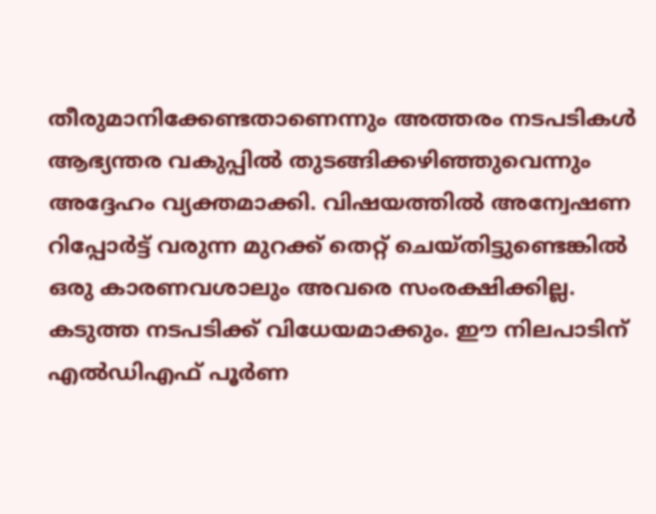തീരുമാനിക്കേണ്ടതാണെന്നും അത്തരം നടപടികള്‍ ആഭ്യന്തര വകുപ്പില്‍ തുടങ്ങിക്കഴിഞ്ഞുവെന്നും അദ്ദേഹം വ്യക്തമാക്കി. വിഷയത്തില്‍ അന്വേഷണ റിപ്പോര്‍ട്ട് വരുന്ന മുറക്ക് തെറ്റ് ചെയ്തിട്ടുണ്ടെങ്കില്‍ ഒരു കാരണവശാലും അവരെ സംരക്ഷിക്കില്ല. കടുത്ത നടപടിക്ക് വിധേയമാക്കും. ഈ നിലപാടിന് എല്‍ഡിഎഫ് പൂര്‍ണ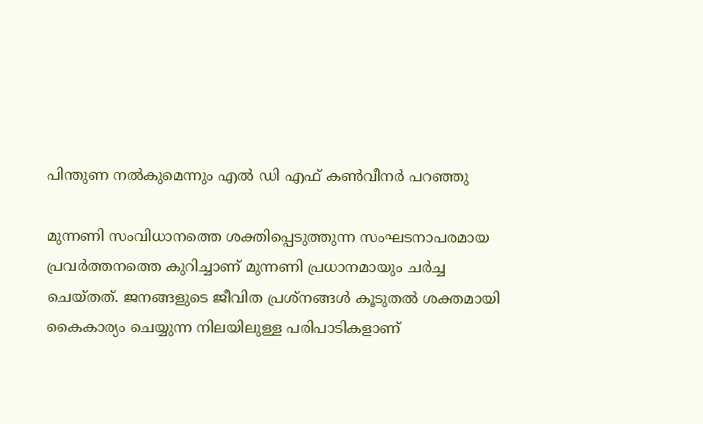പിന്തുണ നല്‍കുമെന്നും എൽ ഡി എഫ് കണ്‍വീനര്‍ പറഞ്ഞു

മുന്നണി സംവിധാനത്തെ ശക്തിപ്പെടുത്തുന്ന സംഘടനാപരമായ പ്രവര്‍ത്തനത്തെ കുറിച്ചാണ് മുന്നണി പ്രധാനമായും ചര്‍ച്ച ചെയ്തത്. ജനങ്ങളുടെ ജീവിത പ്രശ്‌നങ്ങള്‍ കൂടുതല്‍ ശക്തമായി കൈകാര്യം ചെയ്യുന്ന നിലയിലുള്ള പരിപാടികളാണ്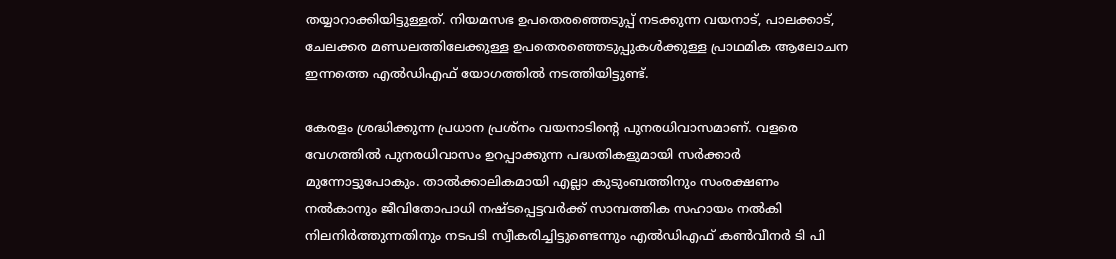തയ്യാറാക്കിയിട്ടുള്ളത്. നിയമസഭ ഉപതെരഞ്ഞെടുപ്പ് നടക്കുന്ന വയനാട്, പാലക്കാട്, ചേലക്കര മണ്ഡലത്തിലേക്കുള്ള ഉപതെരഞ്ഞെടുപ്പുകള്‍ക്കുള്ള പ്രാഥമിക ആലോചന ഇന്നത്തെ എല്‍ഡിഎഫ് യോഗത്തില്‍ നടത്തിയിട്ടുണ്ട്.

കേരളം ശ്രദ്ധിക്കുന്ന പ്രധാന പ്രശ്‌നം വയനാടിന്റെ പുനരധിവാസമാണ്. വളരെ വേഗത്തില്‍ പുനരധിവാസം ഉറപ്പാക്കുന്ന പദ്ധതികളുമായി സര്‍ക്കാര്‍ മുന്നോട്ടുപോകും. താല്‍ക്കാലികമായി എല്ലാ കുടുംബത്തിനും സംരക്ഷണം നല്‍കാനും ജീവിതോപാധി നഷ്ടപ്പെട്ടവര്‍ക്ക് സാമ്പത്തിക സഹായം നല്‍കി നിലനിര്‍ത്തുന്നതിനും നടപടി സ്വീകരിച്ചിട്ടുണ്ടെന്നും എല്‍ഡിഎഫ് കണ്‍വീനര്‍ ടി പി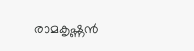രാമകൃഷ്ണന്‍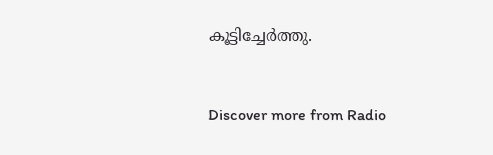കൂട്ടിച്ചേർത്തു.


Discover more from Radio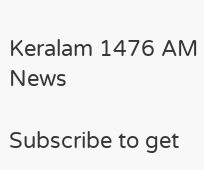Keralam 1476 AM News

Subscribe to get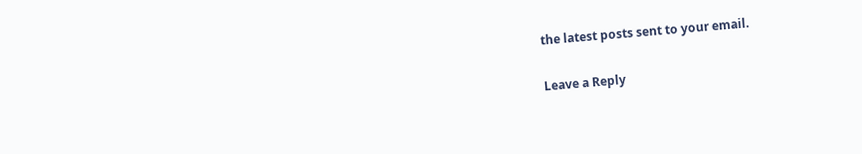the latest posts sent to your email.

Leave a Reply